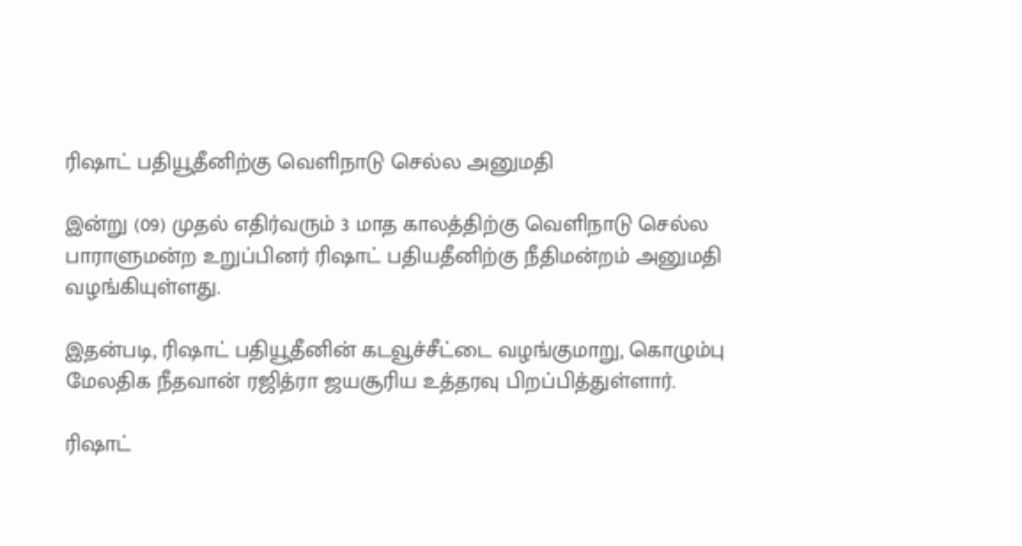ரிஷாட் பதியூதீனிற்கு வெளிநாடு செல்ல அனுமதி

இன்று (09) முதல் எதிர்வரும் 3 மாத காலத்திற்கு வெளிநாடு செல்ல பாராளுமன்ற உறுப்பினர் ரிஷாட் பதியதீனிற்கு நீதிமன்றம் அனுமதி வழங்கியுள்ளது.

இதன்படி, ரிஷாட் பதியூதீனின் கடவூச்சீட்டை வழங்குமாறு, கொழும்பு மேலதிக நீதவான் ரஜித்ரா ஜயசூரிய உத்தரவு பிறப்பித்துள்ளார்.

ரிஷாட்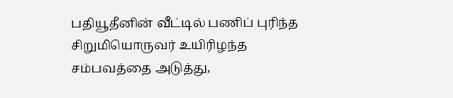பதியூதீனின் வீட்டில் பணிப் புரிந்த சிறுமியொருவர் உயிரிழந்த சம்பவத்தை அடுத்து,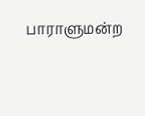பாராளுமன்ற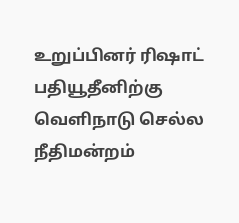உறுப்பினர் ரிஷாட் பதியூதீனிற்கு வெளிநாடு செல்ல நீதிமன்றம்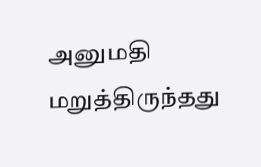அனுமதி மறுத்திருந்தது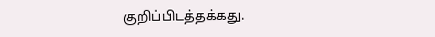குறிப்பிடத்தக்கது.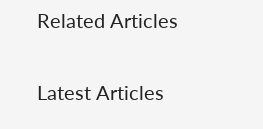Related Articles

Latest Articles